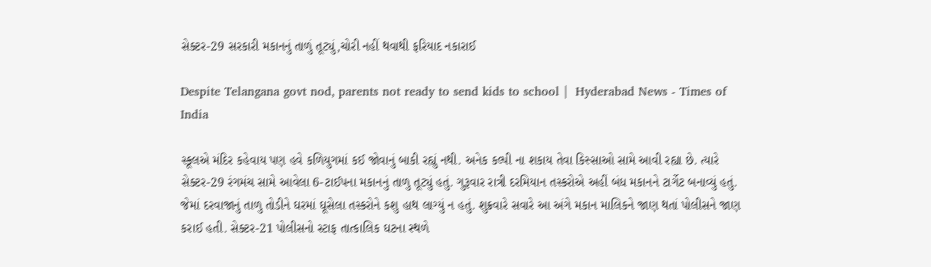સેક્ટર-29 સરકારી મકાનનું તાળું તૂટ્યું,ચોરી નહીં થવાથી ફરિયાદ નકારાઈ

Despite Telangana govt nod, parents not ready to send kids to school |  Hyderabad News - Times of India

સ્કૂલએ મંદિર કહેવાય પણ હવે કળિયુગમાં કઈ જોવાનું બાકી રહ્યું નથી. અનેક કલ્પી ના શકાય તેવા કિસ્સાઓ સામે આવી રહ્યા છે. ત્યારે સેક્ટર-29 રંગમંચ સામે આવેલા 6-ટાઈપના મકાનનું તાળુ તૂટ્યું હતું. ગુરૂવાર રાત્રી દરમિયાન તસ્કરોએ અહીં બંધ મકાનને ટાર્ગેટ બનાવ્યું હતું. જેમાં દરવાજાનું તાળુ તોડીને ઘરમાં ઘૂસેલા તસ્કરોને કશુ હાથ લાગ્યું ન હતું. શુક્રવારે સવારે આ અંગે મકાન માલિકને જાણ થતાં પોલીસને જાણ કરાઈ હતી. સેક્ટર-21 પોલીસનો સ્ટાફ તાત્કાલિક ઘટના સ્થળે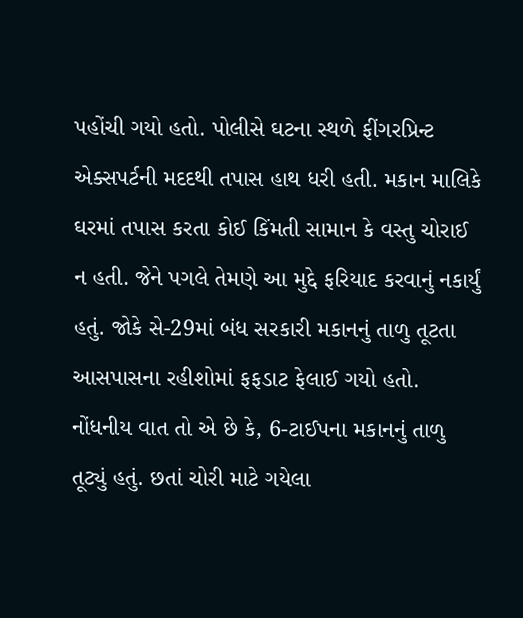પહોંચી ગયો હતો. પોલીસે ઘટના સ્થળે ફીંગરપ્રિન્ટ એક્સપર્ટની મદદથી તપાસ હાથ ધરી હતી. મકાન માલિકે ઘરમાં તપાસ કરતા કોઈ કિંમતી સામાન કે વસ્તુ ચોરાઈ ન હતી. જેને પગલે તેમણે આ મુદ્દે ફરિયાદ કરવાનું નકાર્યું હતું. જોકે સે-29માં બંધ સરકારી મકાનનું તાળુ તૂટતા આસપાસના રહીશોમાં ફફડાટ ફેલાઈ ગયો હતો. નોંધનીય વાત તો એ છે કે, 6-ટાઈપના મકાનનું તાળુ તૂટ્યું હતું. છતાં ચોરી માટે ગયેલા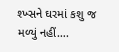શ્ખ્સને ઘરમાં કશુ જ મળ્યું નહીં….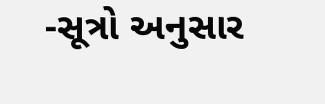-સૂત્રો અનુસાર